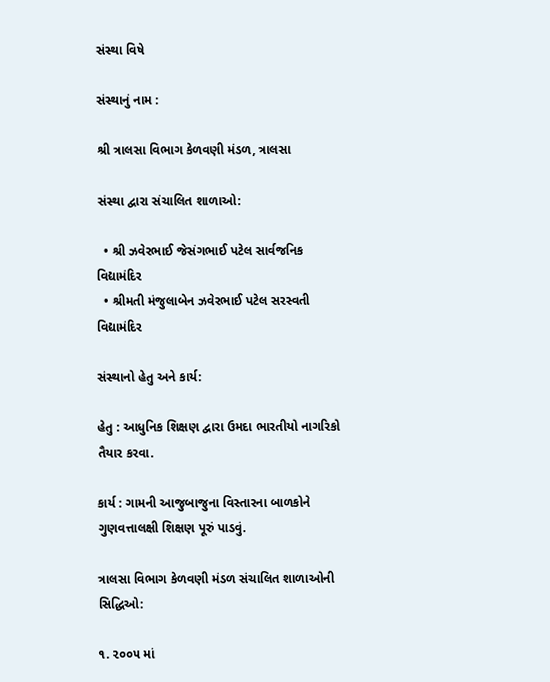સંસ્થા વિષે

સંસ્થાનું નામ :

શ્રી ત્રાલસા વિભાગ કેળવણી મંડળ, ત્રાલસા

સંસ્થા દ્વારા સંચાલિત શાળાઓ:

  • શ્રી ઝવેરભાઈ જેસંગભાઈ પટેલ સાર્વજનિક વિદ્યામંદિર
  • શ્રીમતી મંજુલાબેન ઝવેરભાઈ પટેલ સરસ્વતી વિદ્યામંદિર

સંસ્થાનો હેતુ અને કાર્ય:

હેતુ : આધુનિક શિક્ષણ દ્વારા ઉમદા ભારતીયો નાગરિકો તૈયાર કરવા.

કાર્ય : ગામની આજુબાજુના વિસ્તારના બાળકોને ગુણવત્તાલક્ષી શિક્ષણ પૂરું પાડવું.

ત્રાલસા વિભાગ કેળવણી મંડળ સંચાલિત શાળાઓની સિદ્ધિઓ:

૧. ૨૦૦૫ માં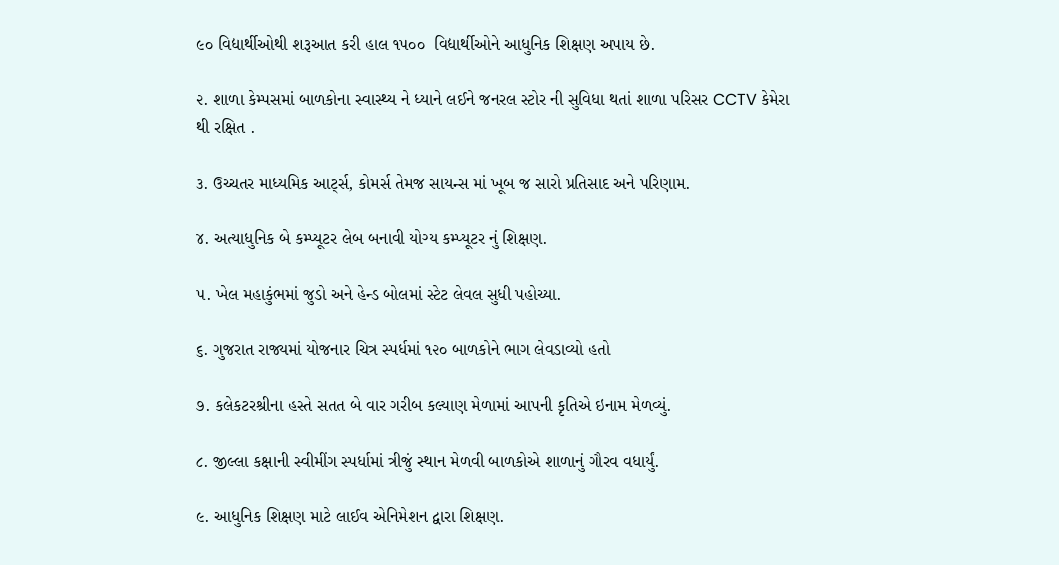૯૦ વિદ્યાર્થીઓથી શરૂઆત કરી હાલ ૧૫૦૦  વિદ્યાર્થીઓને આધુનિક શિક્ષણ અપાય છે.

૨. શાળા કેમ્પસમાં બાળકોના સ્વાસ્થ્ય ને ધ્યાને લઈને જનરલ સ્ટોર ની સુવિધા થતાં શાળા પરિસર CCTV કેમેરા થી રક્ષિત .

૩. ઉચ્ચતર માધ્યમિક આર્ટ્સ, કોમર્સ તેમજ સાયન્સ માં ખૂબ જ સારો પ્રતિસાદ અને પરિણામ.

૪. અત્યાધુનિક બે કમ્પ્યૂટર લેબ બનાવી યોગ્ય કમ્પ્યૂટર નું શિક્ષણ.

૫. ખેલ મહાકુંભમાં જુડો અને હેન્ડ બોલમાં સ્ટેટ લેવલ સુધી પહોચ્યા.

૬. ગુજરાત રાજ્યમાં યોજનાર ચિત્ર સ્પર્ધમાં ૧૨૦ બાળકોને ભાગ લેવડાવ્યો હતો

૭. કલેકટરશ્રીના હસ્તે સતત બે વાર ગરીબ કલ્યાણ મેળામાં આપની કૃતિએ ઇનામ મેળવ્યું.

૮. જીલ્લા કક્ષાની સ્વીમીંગ સ્પર્ધામાં ત્રીજું સ્થાન મેળવી બાળકોએ શાળાનું ગૌરવ વધાર્યું.

૯. આધુનિક શિક્ષણ માટે લાઈવ એનિમેશન દ્વારા શિક્ષણ.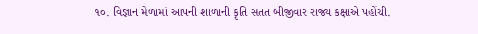૧૦. વિજ્ઞાન મેળામાં આપની શાળાની કૃતિ સતત બીજીવાર રાજ્ય કક્ષાએ પહોંચી.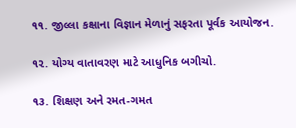૧૧. જીલ્લા કક્ષાના વિજ્ઞાન મેળાનું સફરતા પૂર્વક આયોજન.

૧૨. યોગ્ય વાતાવરણ માટે આધુનિક બગીચો.

૧૩. શિક્ષણ અને રમત-ગમત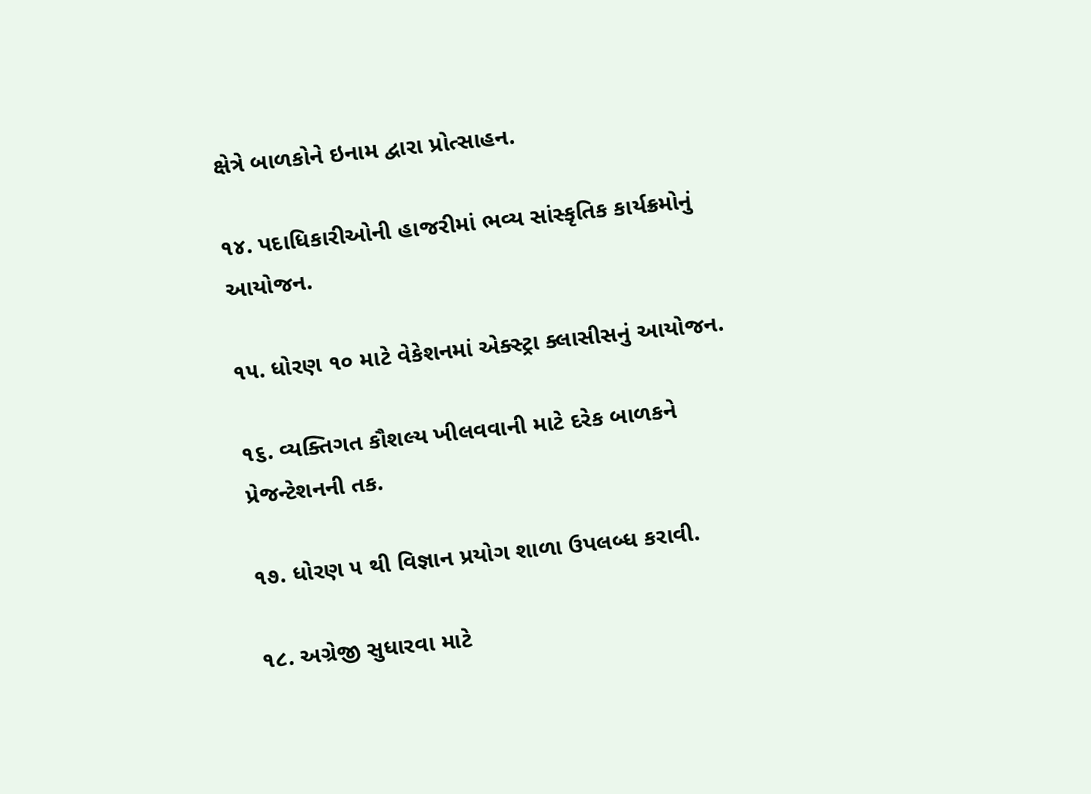ક્ષેત્રે બાળકોને ઇનામ દ્વારા પ્રોત્સાહન.

૧૪. પદાધિકારીઓની હાજરીમાં ભવ્ય સાંસ્કૃતિક કાર્યક્રમોનું આયોજન.

૧૫. ધોરણ ૧૦ માટે વેકેશનમાં એક્સ્ટ્રા ક્લાસીસનું આયોજન.

૧૬. વ્યક્તિગત કૌશલ્ય ખીલવવાની માટે દરેક બાળકને પ્રેજન્ટેશનની તક.

૧૭. ધોરણ ૫ થી વિજ્ઞાન પ્રયોગ શાળા ઉપલબ્ધ કરાવી.

૧૮. અગ્રેજી સુધારવા માટે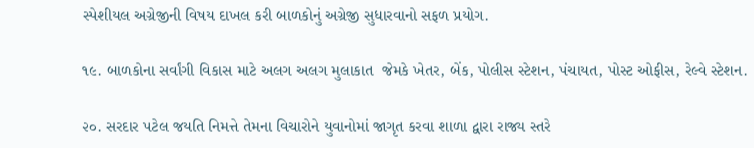સ્પેશીયલ અગ્રેજીની વિષય દાખલ કરી બાળકોનું અગ્રેજી સુધારવાનો સફળ પ્રયોગ.

૧૯. બાળકોના સર્વાંગી વિકાસ માટે અલગ અલગ મુલાકાત  જેમકે ખેતર, બેંક, પોલીસ સ્ટેશન, પંચાયત, પોસ્ટ ઓફીસ, રેલ્વે સ્ટેશન.

૨૦. સરદાર પટેલ જયતિ નિમત્તે તેમના વિચારોને યુવાનોમાં જાગૃત કરવા શાળા દ્વારા રાજ્ય સ્તરે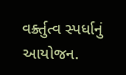વર્ક્ર્તુત્વ સ્પર્ધાનું આયોજન.